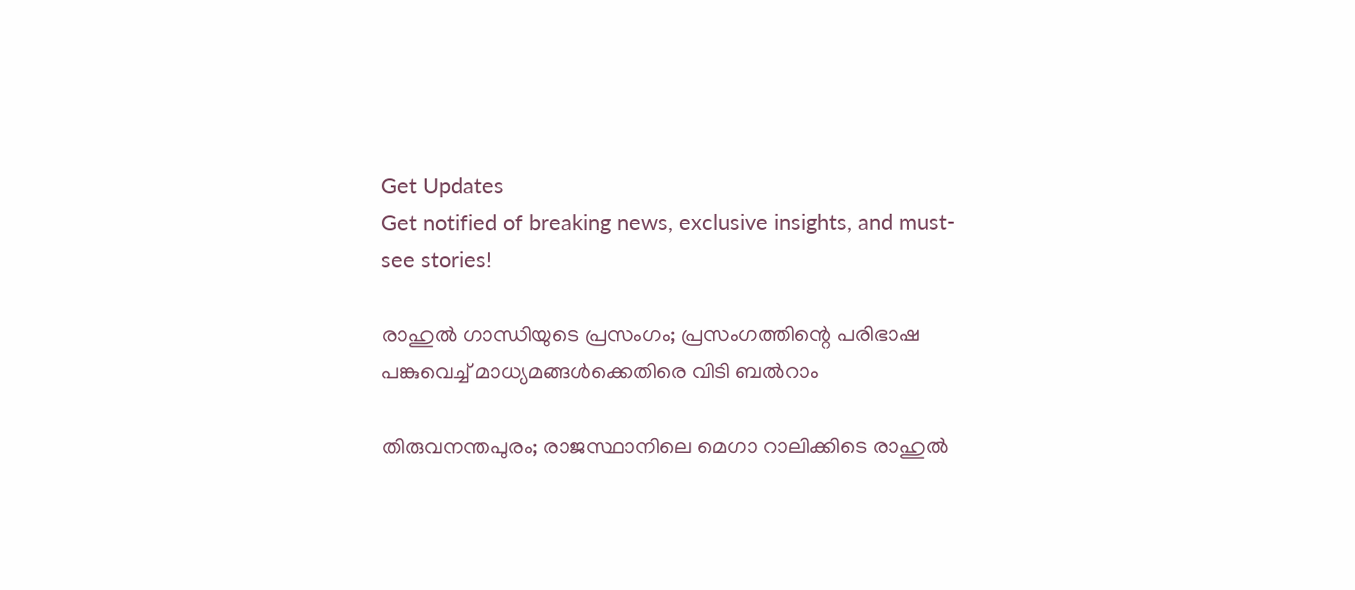Get Updates
Get notified of breaking news, exclusive insights, and must-see stories!

രാഹുൽ ഗാന്ധിയുടെ പ്രസംഗം; പ്രസംഗത്തിന്റെ പരിഭാഷ പങ്കുവെച്ച് മാധ്യമങ്ങൾക്കെതിരെ വിടി ബൽറാം

തിരുവനന്തപുരം; രാജസ്ഥാനിലെ മെഗാ റാലിക്കിടെ രാഹുൽ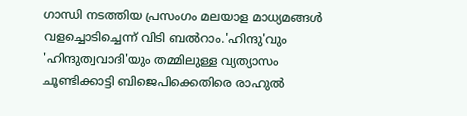ഗാന്ധി നടത്തിയ പ്രസംഗം മലയാള മാധ്യമങ്ങൾ വളച്ചൊടിച്ചെന്ന് വിടി ബൽറാം.'ഹിന്ദു'വും 'ഹിന്ദുത്വവാദി'യും തമ്മിലുള്ള വ്യത്യാസം ചൂണ്ടിക്കാട്ടി ബിജെപിക്കെതിരെ രാഹുൽ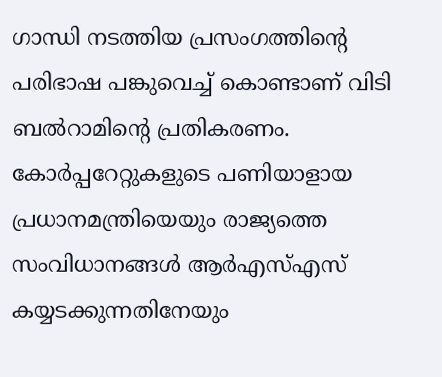ഗാന്ധി നടത്തിയ പ്രസംഗത്തിന്റെ പരിഭാഷ പങ്കുവെച്ച് കൊണ്ടാണ് വിടി ബൽറാമിന്റെ പ്രതികരണം. കോർപ്പറേറ്റുകളുടെ പണിയാളായ പ്രധാനമന്ത്രിയെയും രാജ്യത്തെ സംവിധാനങ്ങൾ ആർഎസ്എസ് കയ്യടക്കുന്നതിനേയും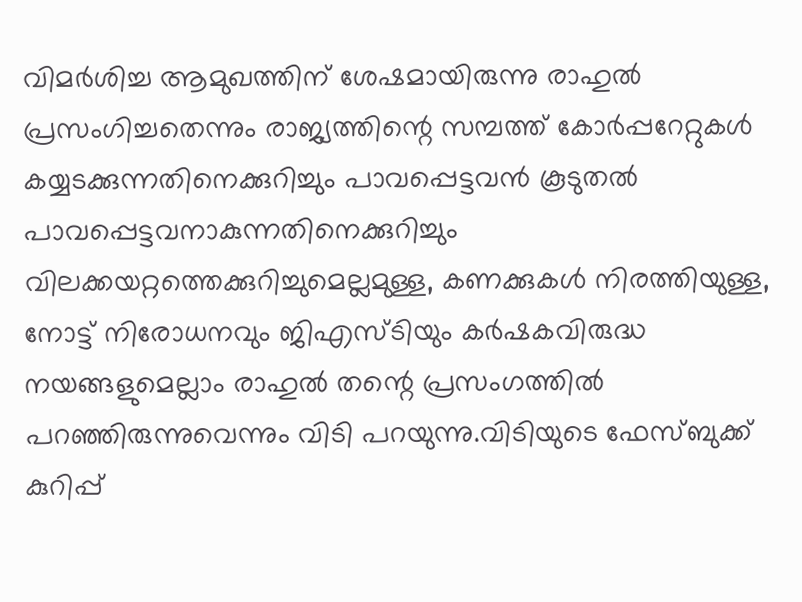വിമർശിച്ച ആമുഖത്തിന് ശേഷമായിരുന്നു രാഹുൽ പ്രസംഗിച്ചതെന്നും രാജ്യത്തിന്റെ സമ്പത്ത് കോർപ്പറേറ്റുകൾ കയ്യടക്കുന്നതിനെക്കുറിച്ചും പാവപ്പെട്ടവൻ കൂടുതൽ പാവപ്പെട്ടവനാകുന്നതിനെക്കുറിച്ചും വിലക്കയറ്റത്തെക്കുറിച്ചുമെല്ലമുള്ള, കണക്കുകൾ നിരത്തിയുള്ള, നോട്ട് നിരോധനവും ജിഎസ്ടിയും കർഷകവിരുദ്ധ നയങ്ങളുമെല്ലാം രാഹുൽ തന്റെ പ്രസംഗത്തിൽ പറഞ്ഞിരുന്നുവെന്നും വിടി പറയുന്നു.വിടിയുടെ ഫേസ്ബുക്ക് കുറിപ്പ്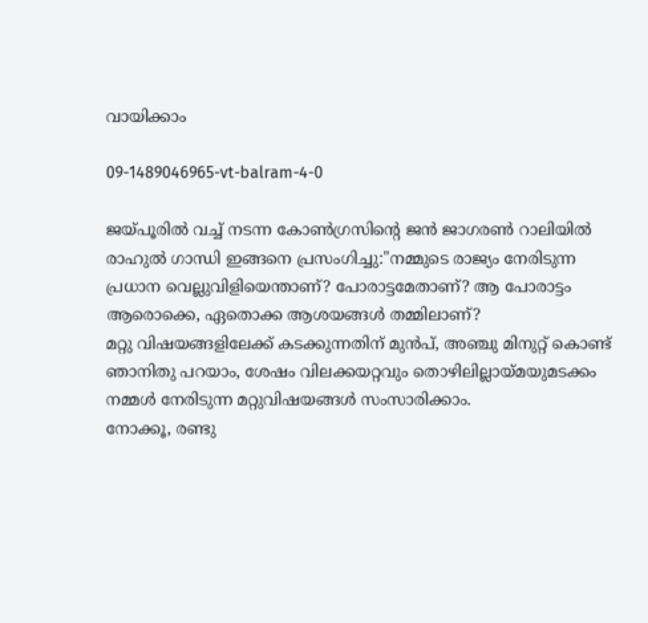വായിക്കാം

09-1489046965-vt-balram-4-0

ജയ്പൂരിൽ വച്ച് നടന്ന കോൺഗ്രസിന്റെ ജൻ ജാഗരൺ റാലിയിൽ രാഹുൽ ഗാന്ധി ഇങ്ങനെ പ്രസംഗിച്ചു:"നമ്മുടെ രാജ്യം നേരിടുന്ന പ്രധാന വെല്ലുവിളിയെന്താണ്? പോരാട്ടമേതാണ്? ആ പോരാട്ടം ആരൊക്കെ, ഏതൊക്ക ആശയങ്ങൾ തമ്മിലാണ്?
മറ്റു വിഷയങ്ങളിലേക്ക് കടക്കുന്നതിന് മുൻപ്, അഞ്ചു മിനുറ്റ് കൊണ്ട് ഞാനിതു പറയാം, ശേഷം വിലക്കയറ്റവും തൊഴിലില്ലായ്മയുമടക്കം നമ്മൾ നേരിടുന്ന മറ്റുവിഷയങ്ങൾ സംസാരിക്കാം.
നോക്കൂ, രണ്ടു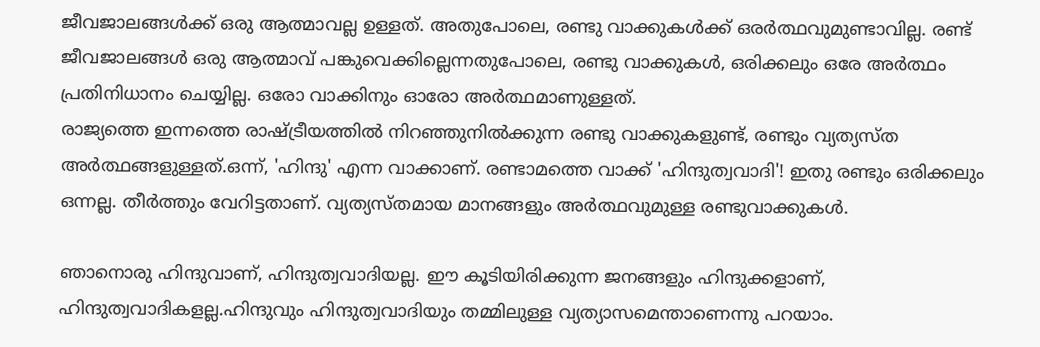ജീവജാലങ്ങൾക്ക് ഒരു ആത്മാവല്ല ഉള്ളത്. അതുപോലെ, രണ്ടു വാക്കുകൾക്ക് ഒരർത്ഥവുമുണ്ടാവില്ല. രണ്ട് ജീവജാലങ്ങൾ ഒരു ആത്മാവ് പങ്കുവെക്കില്ലെന്നതുപോലെ, രണ്ടു വാക്കുകൾ, ഒരിക്കലും ഒരേ അർത്ഥം പ്രതിനിധാനം ചെയ്യില്ല. ഒരോ വാക്കിനും ഓരോ അർത്ഥമാണുള്ളത്.
രാജ്യത്തെ ഇന്നത്തെ രാഷ്ട്രീയത്തിൽ നിറഞ്ഞുനിൽക്കുന്ന രണ്ടു വാക്കുകളുണ്ട്, രണ്ടും വ്യത്യസ്ത അർത്ഥങ്ങളുള്ളത്.ഒന്ന്, 'ഹിന്ദു' എന്ന വാക്കാണ്. രണ്ടാമത്തെ വാക്ക് 'ഹിന്ദുത്വവാദി'! ഇതു രണ്ടും ഒരിക്കലും ഒന്നല്ല. തീർത്തും വേറിട്ടതാണ്. വ്യത്യസ്തമായ മാനങ്ങളും അർത്ഥവുമുള്ള രണ്ടുവാക്കുകൾ.

ഞാനൊരു ഹിന്ദുവാണ്, ഹിന്ദുത്വവാദിയല്ല. ഈ കൂടിയിരിക്കുന്ന ജനങ്ങളും ഹിന്ദുക്കളാണ്, ഹിന്ദുത്വവാദികളല്ല.ഹിന്ദുവും ഹിന്ദുത്വവാദിയും തമ്മിലുള്ള വ്യത്യാസമെന്താണെന്നു പറയാം.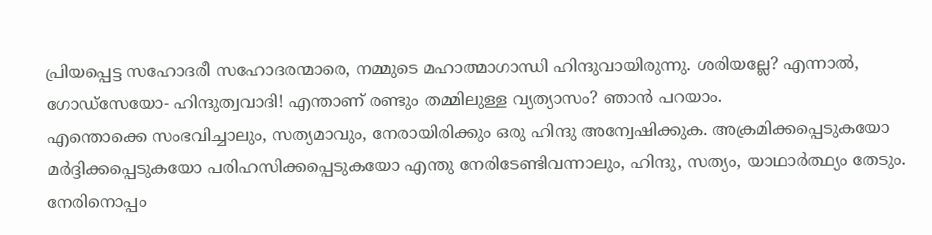പ്രിയപ്പെട്ട സഹോദരീ സഹോദരന്മാരെ, നമ്മുടെ മഹാത്മാഗാന്ധി ഹിന്ദുവായിരുന്നു. ശരിയല്ലേ? എന്നാൽ, ഗോഡ്സേയോ- ഹിന്ദുത്വവാദി! എന്താണ് രണ്ടും തമ്മിലുള്ള വ്യത്യാസം? ഞാൻ പറയാം.
എന്തൊക്കെ സംഭവിച്ചാലും, സത്യമാവും, നേരായിരിക്കും ഒരു ഹിന്ദു അന്വേഷിക്കുക. അക്രമിക്കപ്പെടുകയോ മർദ്ദിക്കപ്പെടുകയോ പരിഹസിക്കപ്പെടുകയോ എന്തു നേരിടേണ്ടിവന്നാലും, ഹിന്ദു, സത്യം, യാഥാർത്ഥ്യം തേടും. നേരിനൊപ്പം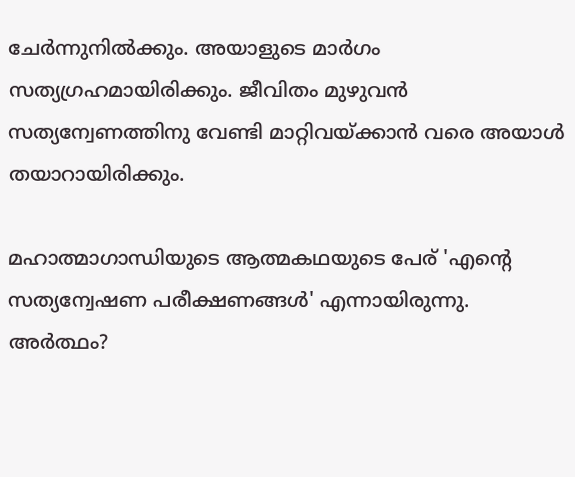ചേർന്നുനിൽക്കും. അയാളുടെ മാർഗം സത്യഗ്രഹമായിരിക്കും. ജീവിതം മുഴുവൻ സത്യന്വേണത്തിനു വേണ്ടി മാറ്റിവയ്ക്കാൻ വരെ അയാൾ തയാറായിരിക്കും.

മഹാത്മാഗാന്ധിയുടെ ആത്മകഥയുടെ പേര് 'എന്റെ സത്യന്വേഷണ പരീക്ഷണങ്ങൾ' എന്നായിരുന്നു. അർത്ഥം?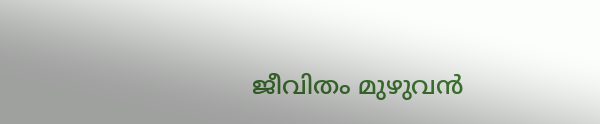ജീവിതം മുഴുവൻ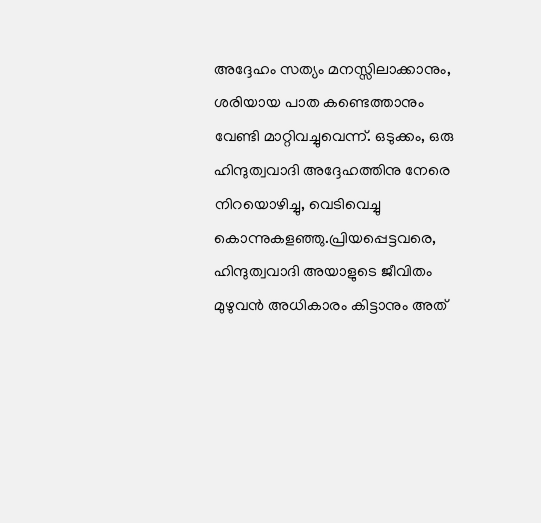അദ്ദേഹം സത്യം മനസ്സിലാക്കാനും, ശരിയായ പാത കണ്ടെത്താനും വേണ്ടി മാറ്റിവച്ചുവെന്ന്. ഒടുക്കം, ഒരു ഹിന്ദുത്വവാദി അദ്ദേഹത്തിനു നേരെ നിറയൊഴിച്ചു, വെടിവെച്ചു കൊന്നുകളഞ്ഞു.പ്രിയപ്പെട്ടവരെ, ഹിന്ദുത്വവാദി അയാളുടെ ജീവിതം മുഴുവൻ അധികാരം കിട്ടാനും അത്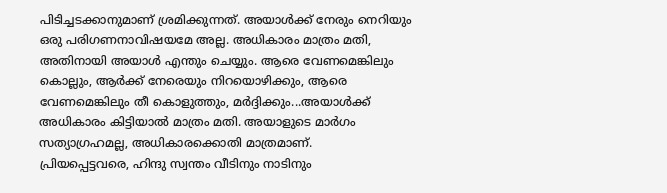പിടിച്ചടക്കാനുമാണ് ശ്രമിക്കുന്നത്. അയാൾക്ക് നേരും നെറിയും ഒരു പരിഗണനാവിഷയമേ അല്ല. അധികാരം മാത്രം മതി, അതിനായി അയാൾ എന്തും ചെയ്യും. ആരെ വേണമെങ്കിലും കൊല്ലും, ആർക്ക് നേരെയും നിറയൊഴിക്കും, ആരെ വേണമെങ്കിലും തീ കൊളുത്തും, മർദ്ദിക്കും...അയാൾക്ക് അധികാരം കിട്ടിയാൽ മാത്രം മതി. അയാളുടെ മാർഗം സത്യാഗ്രഹമല്ല, അധികാരക്കൊതി മാത്രമാണ്.
പ്രിയപ്പെട്ടവരെ, ഹിന്ദു സ്വന്തം വീടിനും നാടിനും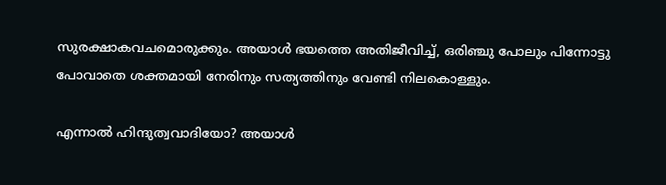സുരക്ഷാകവചമൊരുക്കും. അയാൾ ഭയത്തെ അതിജീവിച്ച്, ഒരിഞ്ചു പോലും പിന്നോട്ടു പോവാതെ ശക്തമായി നേരിനും സത്യത്തിനും വേണ്ടി നിലകൊള്ളും.

എന്നാൽ ഹിന്ദുത്വവാദിയോ? അയാൾ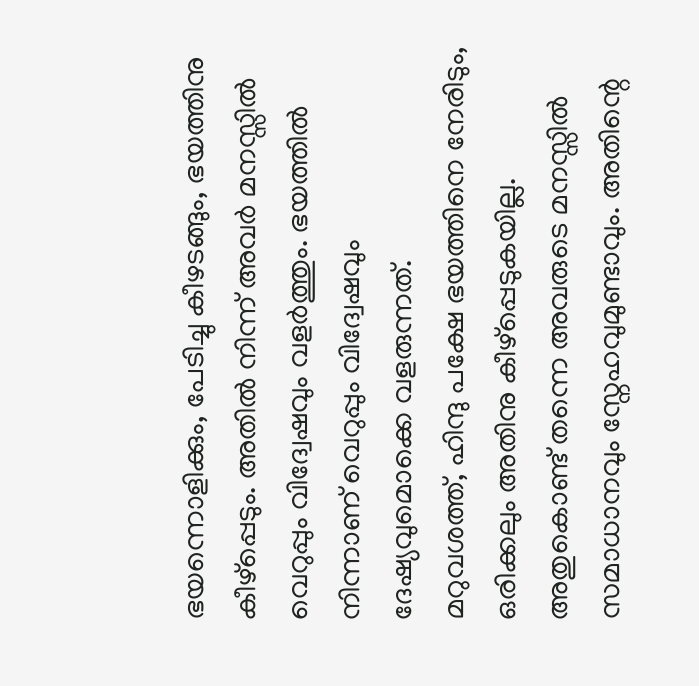ഭയന്നൊളിക്കും, പേടിച്ചു കീഴടങ്ങും, ഭയത്തിനു കീഴ്പ്പെടും. അതിൽ നിന്ന് അവർ മനസ്സിൽ വെറുപ്പും വിദ്വേഷവും വളർത്തും. ഭയത്തിൽ നിന്നാണ് വെറുപ്പും വിദ്വേഷവും ദേഷ്യവുമൊക്കെ വളരുന്നത്.
മറുവശത്ത്, ഹിന്ദു പക്ഷേ ഭയത്തിനെ നേരിടും, ഒരിക്കലും അതിനു കീഴ്പ്പെടുകയില്ല. അതുകൊണ്ട് തന്നെ അവരുടെ മനസ്സിൽ സമാധാനവും സ്നേഹവുമുണ്ടാവും. അതിന്റെ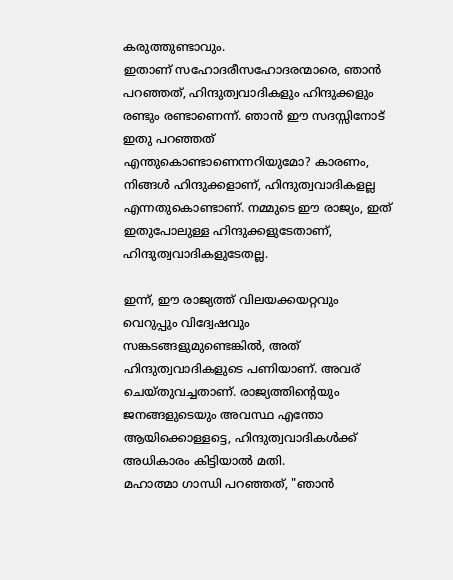കരുത്തുണ്ടാവും.
ഇതാണ് സഹോദരീസഹോദരന്മാരെ, ഞാൻ പറഞ്ഞത്, ഹിന്ദുത്വവാദികളും ഹിന്ദുക്കളും രണ്ടും രണ്ടാണെന്ന്. ഞാൻ ഈ സദസ്സിനോട് ഇതു പറഞ്ഞത് എന്തുകൊണ്ടാണെന്നറിയുമോ? കാരണം, നിങ്ങൾ ഹിന്ദുക്കളാണ്, ഹിന്ദുത്വവാദികളല്ല എന്നതുകൊണ്ടാണ്. നമ്മുടെ ഈ രാജ്യം, ഇത് ഇതുപോലുള്ള ഹിന്ദുക്കളുടേതാണ്, ഹിന്ദുത്വവാദികളുടേതല്ല.

ഇന്ന്, ഈ രാജ്യത്ത് വിലയക്കയറ്റവും വെറുപ്പും വിദ്വേഷവും സങ്കടങ്ങളുമുണ്ടെങ്കിൽ, അത് ഹിന്ദുത്വവാദികളുടെ പണിയാണ്. അവര് ചെയ്തുവച്ചതാണ്. രാജ്യത്തിന്റെയും ജനങ്ങളുടെയും അവസ്ഥ എന്തോ ആയിക്കൊള്ളട്ടെ, ഹിന്ദുത്വവാദികൾക്ക് അധികാരം കിട്ടിയാൽ മതി.
മഹാത്മാ ഗാന്ധി പറഞ്ഞത്, "ഞാൻ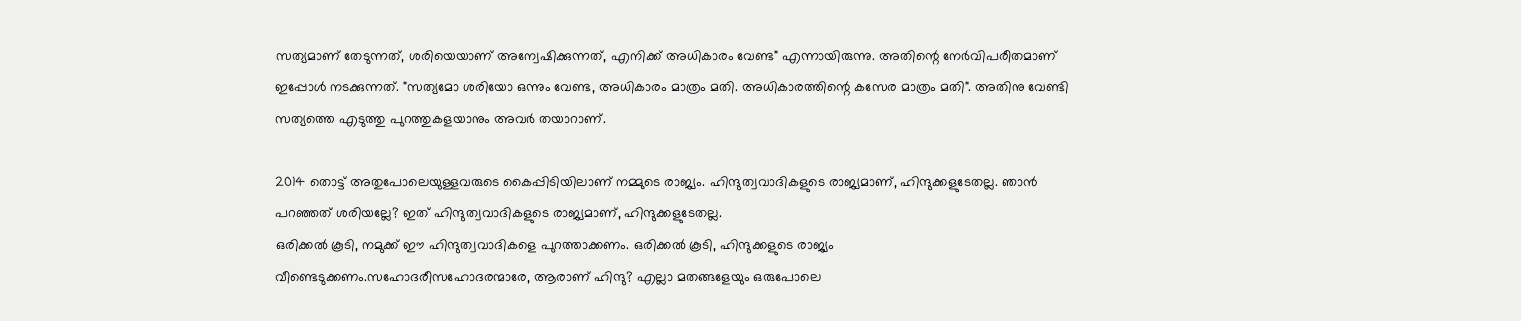സത്യമാണ് തേടുന്നത്, ശരിയെയാണ് അന്വേഷിക്കുന്നത്, എനിക്ക് അധികാരം വേണ്ട" എന്നായിരുന്നു. അതിന്റെ നേർവിപരീതമാണ് ഇപ്പോൾ നടക്കുന്നത്. "സത്യമോ ശരിയോ ഒന്നും വേണ്ട, അധികാരം മാത്രം മതി. അധികാരത്തിന്റെ കസേര മാത്രം മതി". അതിനു വേണ്ടി സത്യത്തെ എടുത്തു പുറത്തുകളയാനും അവർ തയാറാണ്.

2014 തൊട്ട് അതുപോലെയുള്ളവരുടെ കൈപ്പിടിയിലാണ് നമ്മുടെ രാജ്യം. ഹിന്ദുത്വവാദികളുടെ രാജ്യമാണ്, ഹിന്ദുക്കളുടേതല്ല. ഞാൻ പറഞ്ഞത് ശരിയല്ലേ? ഇത് ഹിന്ദുത്വവാദികളുടെ രാജ്യമാണ്, ഹിന്ദുക്കളുടേതല്ല.
ഒരിക്കൽ കൂടി, നമുക്ക് ഈ ഹിന്ദുത്വവാദികളെ പുറത്താക്കണം. ഒരിക്കൽ കൂടി, ഹിന്ദുക്കളുടെ രാജ്യം വീണ്ടെടുക്കണം.സഹോദരീസഹോദരന്മാരേ, ആരാണ് ഹിന്ദു? എല്ലാ മതങ്ങളേയും ഒരുപോലെ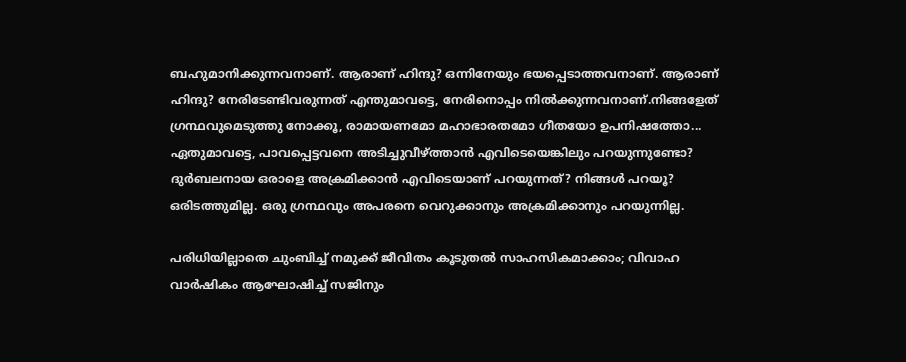ബഹുമാനിക്കുന്നവനാണ്. ആരാണ് ഹിന്ദു? ഒന്നിനേയും ഭയപ്പെടാത്തവനാണ്. ആരാണ് ഹിന്ദു? നേരിടേണ്ടിവരുന്നത് എന്തുമാവട്ടെ, നേരിനൊപ്പം നിൽക്കുന്നവനാണ്.നിങ്ങളേത് ഗ്രന്ഥവുമെടുത്തു നോക്കൂ, രാമായണമോ മഹാഭാരതമോ ഗീതയോ ഉപനിഷത്തോ... ഏതുമാവട്ടെ, പാവപ്പെട്ടവനെ അടിച്ചുവീഴ്ത്താൻ എവിടെയെങ്കിലും പറയുന്നുണ്ടോ? ദുർബലനായ ഒരാളെ അക്രമിക്കാൻ എവിടെയാണ് പറയുന്നത്? നിങ്ങൾ പറയൂ? ഒരിടത്തുമില്ല. ഒരു ഗ്രന്ഥവും അപരനെ വെറുക്കാനും അക്രമിക്കാനും പറയുന്നില്ല.

പരിധിയില്ലാതെ ചുംബിച്ച് നമുക്ക് ജീവിതം കൂടുതല്‍ സാഹസികമാക്കാം; വിവാഹ വാര്‍ഷികം ആഘോഷിച്ച് സജിനും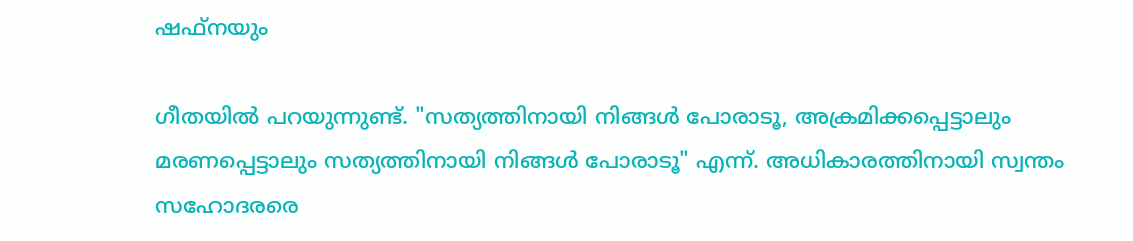ഷഫ്‌നയും

ഗീതയിൽ പറയുന്നുണ്ട്. "സത്യത്തിനായി നിങ്ങൾ പോരാടൂ, അക്രമിക്കപ്പെട്ടാലും മരണപ്പെട്ടാലും സത്യത്തിനായി നിങ്ങൾ പോരാടൂ" എന്ന്. അധികാരത്തിനായി സ്വന്തം സഹോദരരെ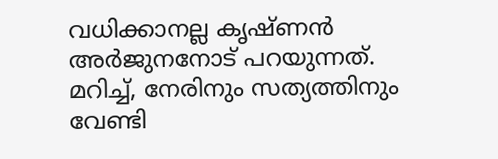വധിക്കാനല്ല കൃഷ്ണൻ അർജുനനോട് പറയുന്നത്. മറിച്ച്, നേരിനും സത്യത്തിനും വേണ്ടി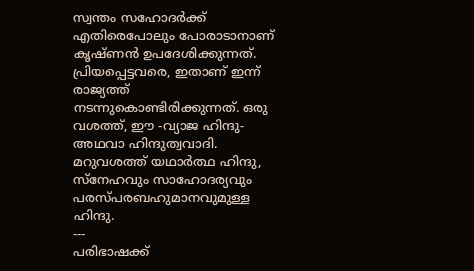സ്വന്തം സഹോദർക്ക് എതിരെപോലും പോരാടാനാണ് കൃഷ്ണൻ ഉപദേശിക്കുന്നത്.
പ്രിയപ്പെട്ടവരെ, ഇതാണ് ഇന്ന് രാജ്യത്ത് നടന്നുകൊണ്ടിരിക്കുന്നത്. ഒരു വശത്ത്, ഈ -വ്യാജ ഹിന്ദു- അഥവാ ഹിന്ദുത്വവാദി. മറുവശത്ത് യഥാർത്ഥ ഹിന്ദു, സ്നേഹവും സാഹോദര്യവും പരസ്പരബഹുമാനവുമുള്ള ഹിന്ദു.
---
പരിഭാഷക്ക്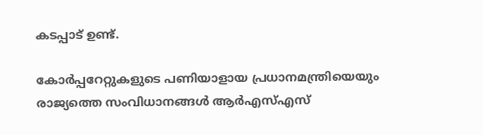കടപ്പാട് ഉണ്ട്.

കോർപ്പറേറ്റുകളുടെ പണിയാളായ പ്രധാനമന്ത്രിയെയും രാജ്യത്തെ സംവിധാനങ്ങൾ ആർഎസ്എസ്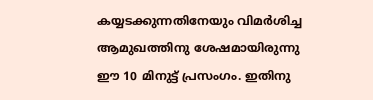കയ്യടക്കുന്നതിനേയും വിമർശിച്ച ആമുഖത്തിനു ശേഷമായിരുന്നു ഈ 10 മിനുട്ട് പ്രസംഗം. ഇതിനു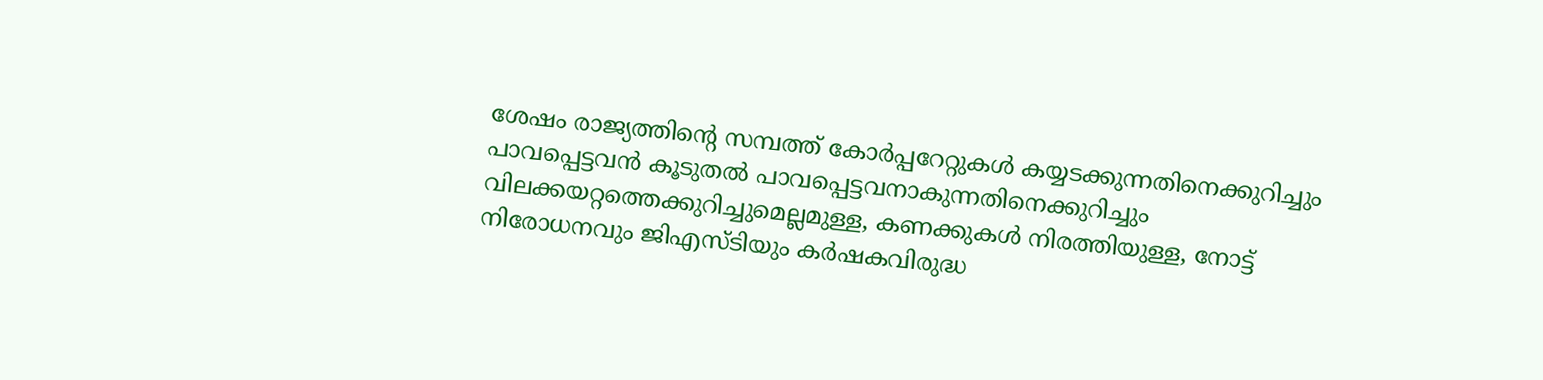ശേഷം രാജ്യത്തിന്റെ സമ്പത്ത് കോർപ്പറേറ്റുകൾ കയ്യടക്കുന്നതിനെക്കുറിച്ചും പാവപ്പെട്ടവൻ കൂടുതൽ പാവപ്പെട്ടവനാകുന്നതിനെക്കുറിച്ചും വിലക്കയറ്റത്തെക്കുറിച്ചുമെല്ലമുള്ള, കണക്കുകൾ നിരത്തിയുള്ള, നോട്ട് നിരോധനവും ജിഎസ്ടിയും കർഷകവിരുദ്ധ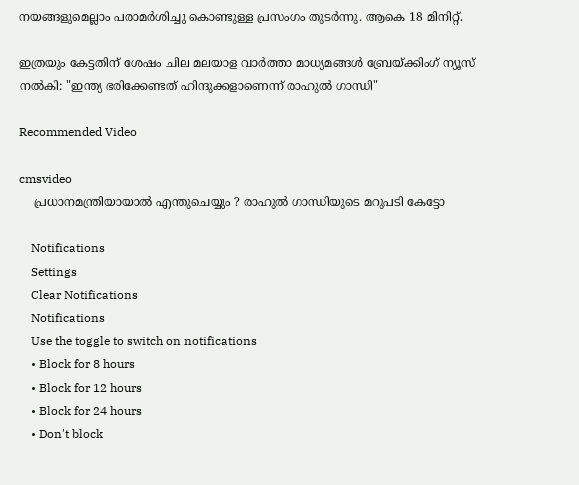നയങ്ങളുമെല്ലാം പരാമർശിച്ചു കൊണ്ടുള്ള പ്രസംഗം തുടർന്നു. ആകെ 18 മിനിറ്റ്.

ഇത്രയും കേട്ടതിന് ശേഷം ചില മലയാള വാർത്താ മാധ്യമങ്ങൾ ബ്രേയ്ക്കിംഗ് ന്യൂസ് നൽകി: "ഇന്ത്യ ഭരിക്കേണ്ടത് ഹിന്ദുക്കളാണെന്ന് രാഹുൽ ഗാന്ധി"

Recommended Video

cmsvideo
    പ്രധാനമന്ത്രിയായാൽ എന്തുചെയ്യും ? രാഹുൽ ഗാന്ധിയുടെ മറുപടി കേട്ടോ

    Notifications
    Settings
    Clear Notifications
    Notifications
    Use the toggle to switch on notifications
    • Block for 8 hours
    • Block for 12 hours
    • Block for 24 hours
    • Don't block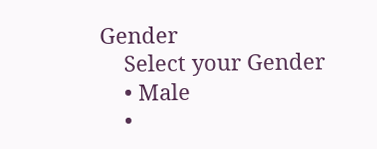Gender
    Select your Gender
    • Male
    •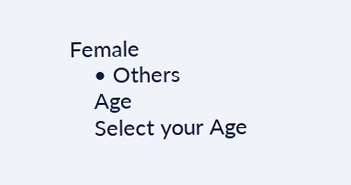Female
    • Others
    Age
    Select your Age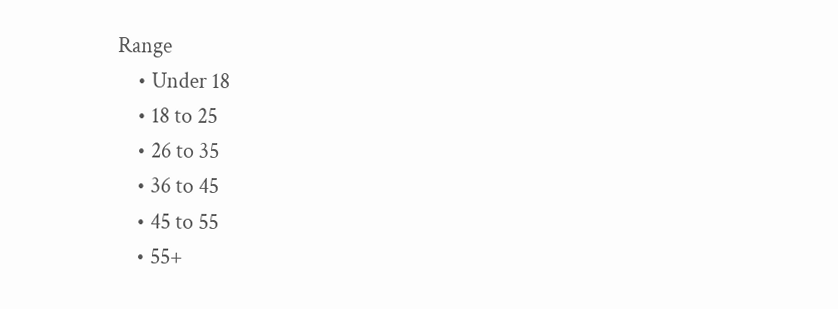Range
    • Under 18
    • 18 to 25
    • 26 to 35
    • 36 to 45
    • 45 to 55
    • 55+